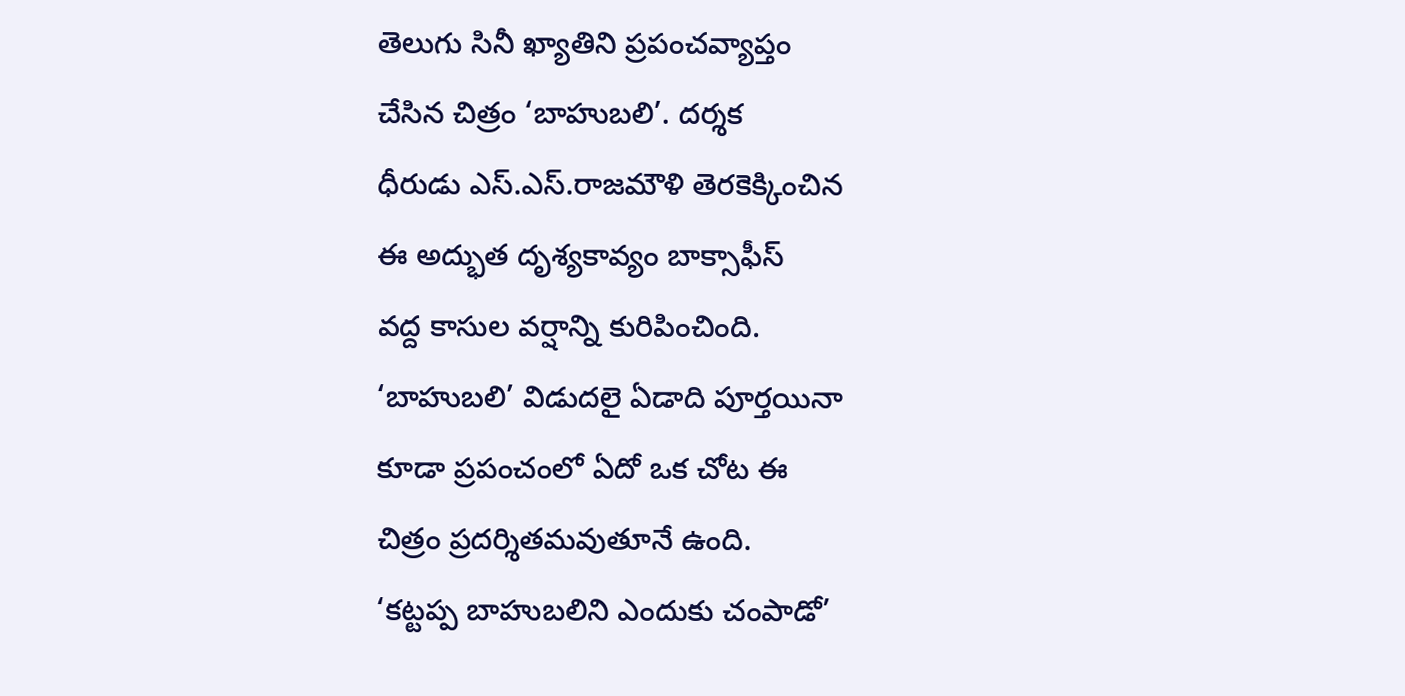తెలుగు సినీ ఖ్యాతిని ప్రపంచవ్యాప్తం
చేసిన చిత్రం ‘బాహుబలి’. దర్శక
ధీరుడు ఎస్.ఎస్.రాజమౌళి తెరకెక్కించిన
ఈ అద్భుత దృశ్యకావ్యం బాక్సాఫీస్
వద్ద కాసుల వర్షాన్ని కురిపించింది.
‘బాహుబలి’ విడుదలై ఏడాది పూర్తయినా
కూడా ప్రపంచంలో ఏదో ఒక చోట ఈ
చిత్రం ప్రదర్శితమవుతూనే ఉంది.
‘కట్టప్ప బాహుబలిని ఎందుకు చంపాడో’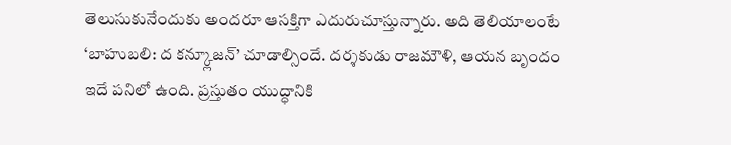తెలుసుకునేందుకు అందరూ ఆసక్తిగా ఎదురుచూస్తున్నారు. అది తెలియాలంటే ‘బాహుబలి: ద కన్క్లూజన్’ చూడాల్సిందే. దర్శకుడు రాజమౌళి, ఆయన బృందం ఇదే పనిలో ఉంది. ప్రస్తుతం యుద్ధానికి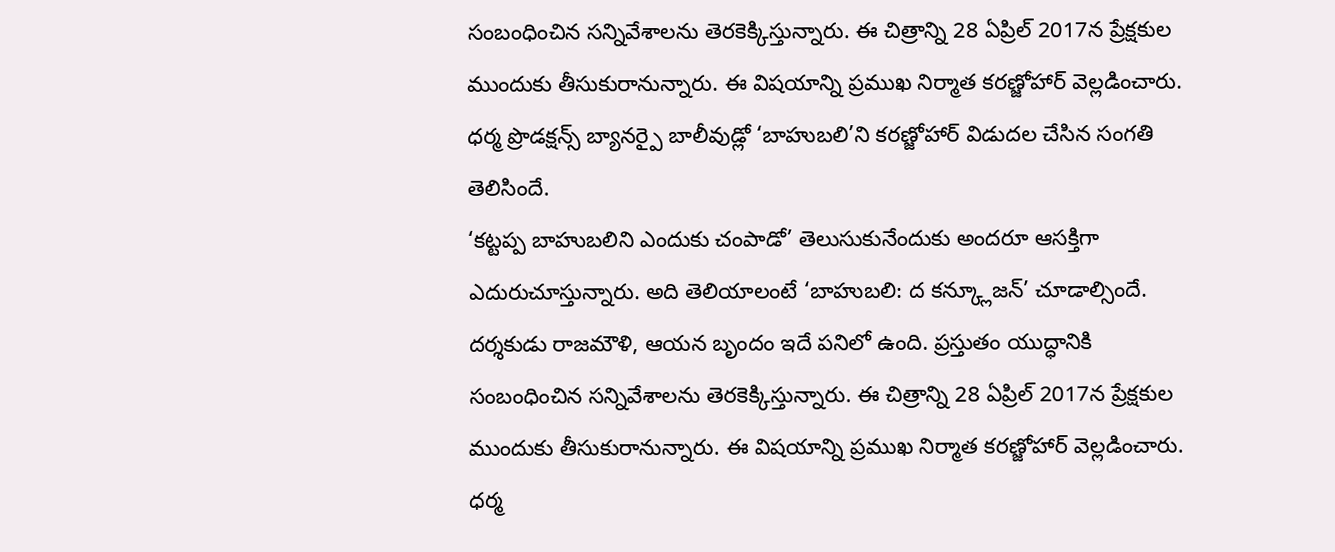సంబంధించిన సన్నివేశాలను తెరకెక్కిస్తున్నారు. ఈ చిత్రాన్ని 28 ఏప్రిల్ 2017న ప్రేక్షకుల ముందుకు తీసుకురానున్నారు. ఈ విషయాన్ని ప్రముఖ నిర్మాత కరణ్జోహార్ వెల్లడించారు. ధర్మ ప్రొడక్షన్స్ బ్యానర్పై బాలీవుడ్లో ‘బాహుబలి’ని కరణ్జోహార్ విడుదల చేసిన సంగతి తెలిసిందే.
‘కట్టప్ప బాహుబలిని ఎందుకు చంపాడో’ తెలుసుకునేందుకు అందరూ ఆసక్తిగా ఎదురుచూస్తున్నారు. అది తెలియాలంటే ‘బాహుబలి: ద కన్క్లూజన్’ చూడాల్సిందే. దర్శకుడు రాజమౌళి, ఆయన బృందం ఇదే పనిలో ఉంది. ప్రస్తుతం యుద్ధానికి సంబంధించిన సన్నివేశాలను తెరకెక్కిస్తున్నారు. ఈ చిత్రాన్ని 28 ఏప్రిల్ 2017న ప్రేక్షకుల ముందుకు తీసుకురానున్నారు. ఈ విషయాన్ని ప్రముఖ నిర్మాత కరణ్జోహార్ వెల్లడించారు. ధర్మ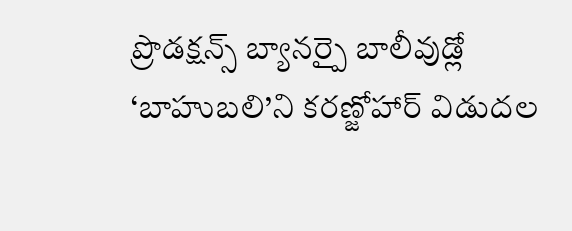ప్రొడక్షన్స్ బ్యానర్పై బాలీవుడ్లో ‘బాహుబలి’ని కరణ్జోహార్ విడుదల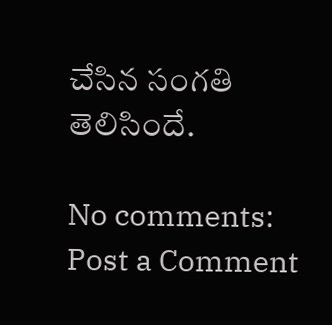చేసిన సంగతి తెలిసిందే.

No comments:
Post a Comment